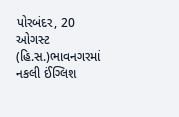પોરબંદર, 20 ઓગસ્ટ (હિ.સ.)ભાવનગરમાં
નકલી ઈંગ્લિશ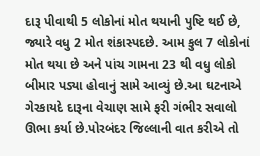દારૂ પીવાથી 5 લોકોનાં મોત થયાની પુષ્ટિ થઈ છે, જ્યારે વધુ 2 મોત શંકાસ્પદછે. આમ કુલ 7 લોકોનાં મોત થયા છે અને પાંચ ગામના 23 થી વધુ લોકો બીમાર પડ્યા હોવાનું સામે આવ્યું છે.આ ઘટનાએ ગેરકાયદે દારૂના વેચાણ સામે ફરી ગંભીર સવાલો ઊભા કર્યા છે.પોરબંદર જિલ્લાની વાત કરીએ તો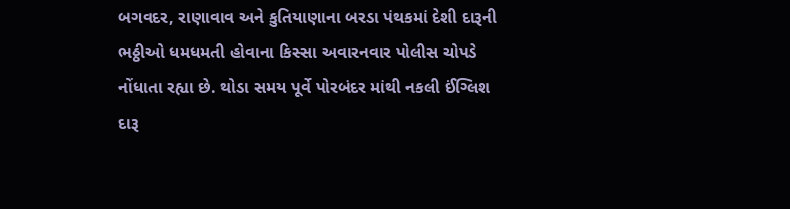બગવદર, રાણાવાવ અને કુતિયાણાના બરડા પંથકમાં દેશી દારૂની ભઠ્ઠીઓ ધમધમતી હોવાના કિસ્સા અવારનવાર પોલીસ ચોપડે નોંધાતા રહ્યા છે. થોડા સમય પૂર્વે પોરબંદર માંથી નકલી ઈંગ્લિશ દારૂ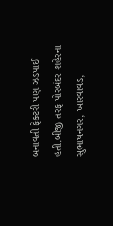બનાવતી ફેક્ટરી પણ ઝડપાઈ હતી.બીજી તરફ પોરબંદર શહેરના સુભાષનગર, ખારવાવડ,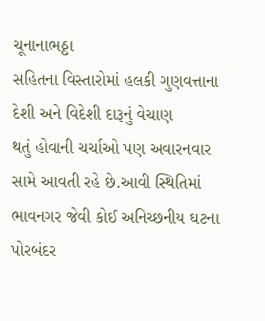ચૂનાનાભઠ્ઠા
સહિતના વિસ્તારોમાં હલકી ગુણવત્તાના
દેશી અને વિદેશી દારૂનું વેચાણ
થતું હોવાની ચર્ચાઓ પણ અવારનવાર
સામે આવતી રહે છે.આવી સ્થિતિમાં ભાવનગર જેવી કોઈ અનિચ્છનીય ઘટના પોરબંદર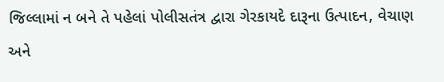જિલ્લામાં ન બને તે પહેલાં પોલીસતંત્ર દ્વારા ગેરકાયદે દારૂના ઉત્પાદન, વેચાણ અને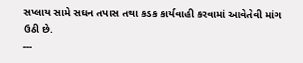સપ્લાય સામે સઘન તપાસ તથા કડક કાર્યવાહી કરવામાં આવેતેવી માંગ ઉઠી છે.
---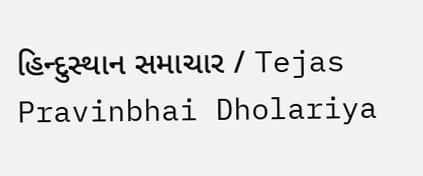હિન્દુસ્થાન સમાચાર / Tejas Pravinbhai Dholariya